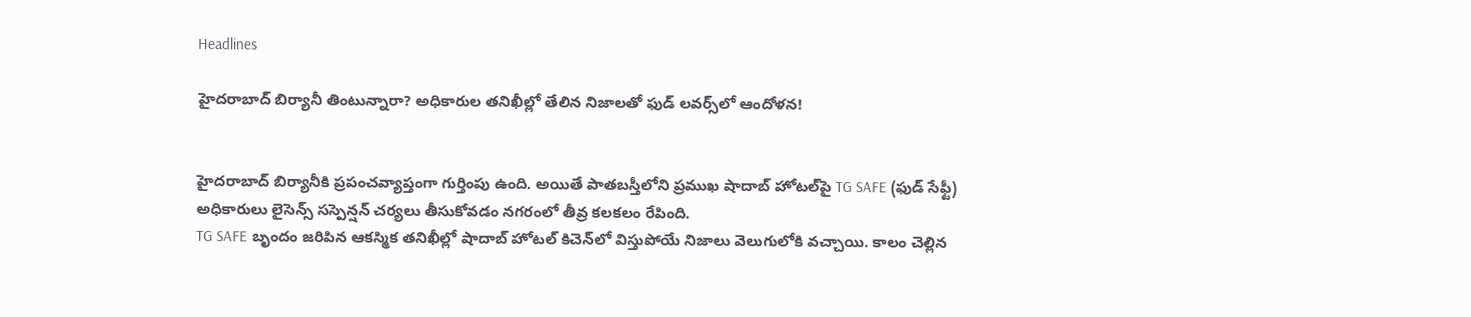Headlines

హైదరాబాద్ బిర్యానీ తింటున్నారా? అధికారుల తనిఖీల్లో తేలిన నిజాలతో ఫుడ్ లవర్స్‌లో ఆందోళన!


హైదరాబాద్ బిర్యానీకి ప్రపంచవ్యాప్తంగా గుర్తింపు ఉంది. అయితే పాతబస్తీలోని ప్రముఖ షాదాబ్ హోటల్‌పై TG SAFE (ఫుడ్ సేఫ్టీ) అధికారులు లైసెన్స్ సస్పెన్షన్ చర్యలు తీసుకోవడం నగరంలో తీవ్ర కలకలం రేపింది.
TG SAFE బృందం జరిపిన ఆకస్మిక తనిఖీల్లో షాదాబ్ హోటల్ కిచెన్‌లో విస్తుపోయే నిజాలు వెలుగులోకి వచ్చాయి. కాలం చెల్లిన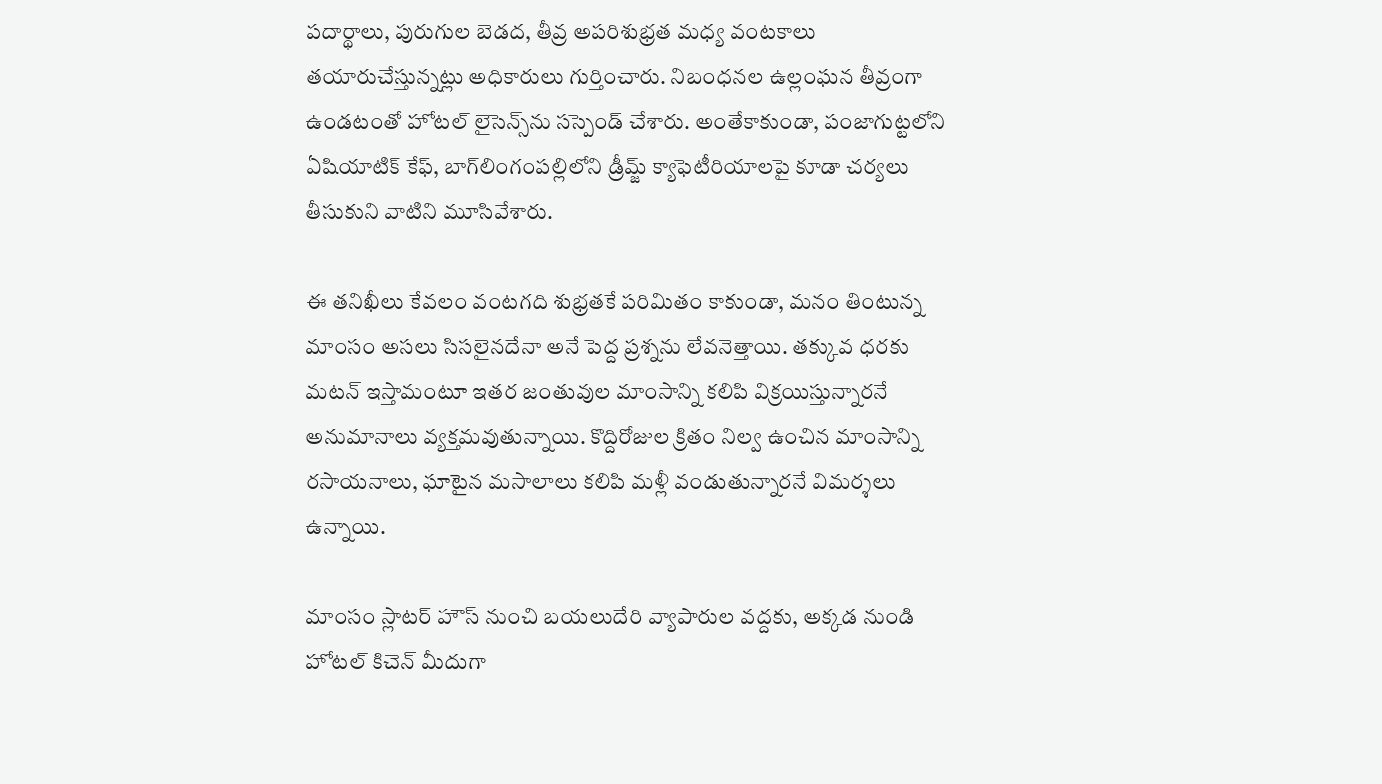పదార్థాలు, పురుగుల బెడద, తీవ్ర అపరిశుభ్రత మధ్య వంటకాలు తయారుచేస్తున్నట్లు అధికారులు గుర్తించారు. నిబంధనల ఉల్లంఘన తీవ్రంగా ఉండటంతో హోటల్ లైసెన్స్‌ను సస్పెండ్ చేశారు. అంతేకాకుండా, పంజాగుట్టలోని ఏషియాటిక్ కేఫ్, బాగ్‌లింగంపల్లిలోని డ్రీమ్జ్ క్యాఫెటీరియాలపై కూడా చర్యలు తీసుకుని వాటిని మూసివేశారు.

ఈ తనిఖీలు కేవలం వంటగది శుభ్రతకే పరిమితం కాకుండా, మనం తింటున్న మాంసం అసలు సిసలైనదేనా అనే పెద్ద ప్రశ్నను లేవనెత్తాయి. తక్కువ ధరకు మటన్ ఇస్తామంటూ ఇతర జంతువుల మాంసాన్ని కలిపి విక్రయిస్తున్నారనే అనుమానాలు వ్యక్తమవుతున్నాయి. కొద్దిరోజుల క్రితం నిల్వ ఉంచిన మాంసాన్ని రసాయనాలు, ఘాటైన మసాలాలు కలిపి మళ్లీ వండుతున్నారనే విమర్శలు ఉన్నాయి.

మాంసం స్లాటర్ హౌస్ నుంచి బయలుదేరి వ్యాపారుల వద్దకు, అక్కడ నుండి హోటల్ కిచెన్ మీదుగా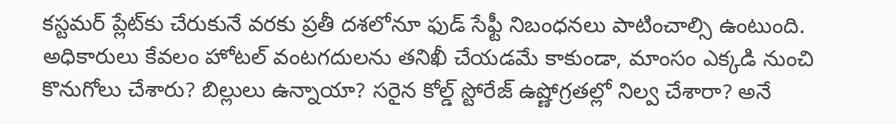కస్టమర్ ప్లేట్‌కు చేరుకునే వరకు ప్రతీ దశలోనూ ఫుడ్ సేఫ్టీ నిబంధనలు పాటించాల్సి ఉంటుంది. అధికారులు కేవలం హోటల్ వంటగదులను తనిఖీ చేయడమే కాకుండా, మాంసం ఎక్కడి నుంచి కొనుగోలు చేశారు? బిల్లులు ఉన్నాయా? సరైన కోల్డ్ స్టోరేజ్ ఉష్ణోగ్రతల్లో నిల్వ చేశారా? అనే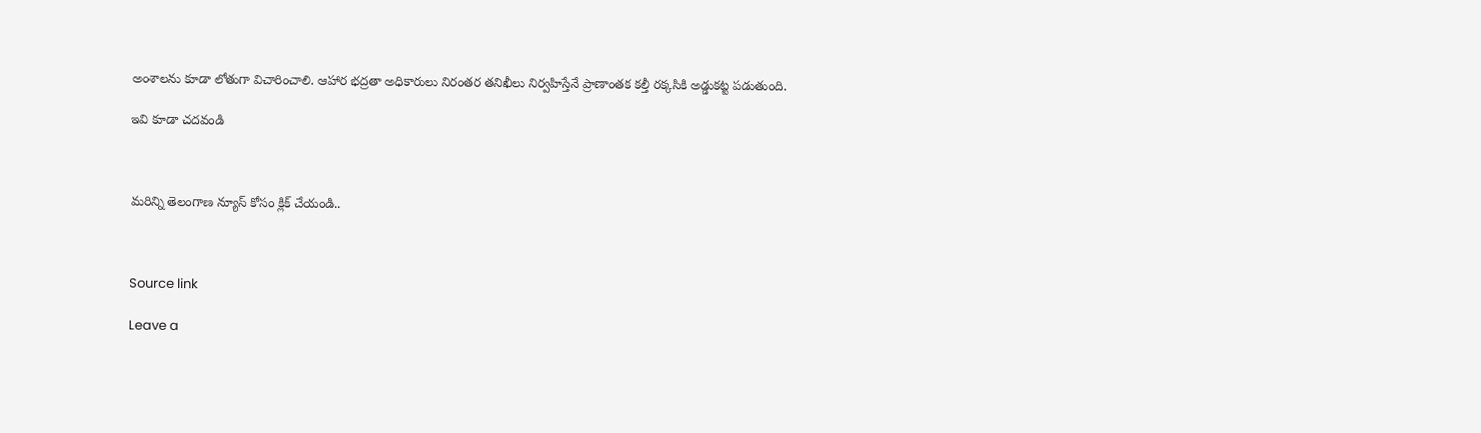అంశాలను కూడా లోతుగా విచారించాలి. ఆహార భద్రతా అధికారులు నిరంతర తనిఖీలు నిర్వహిస్తేనే ప్రాణాంతక కల్తీ రక్కసికి అడ్డుకట్ట పడుతుంది.

ఇవి కూడా చదవండి



మరిన్ని తెలంగాణ న్యూస్ కోసం క్లిక్ చేయండి..



Source link

Leave a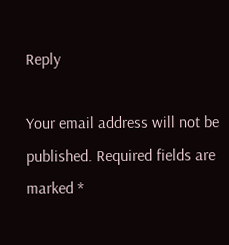Reply

Your email address will not be published. Required fields are marked *